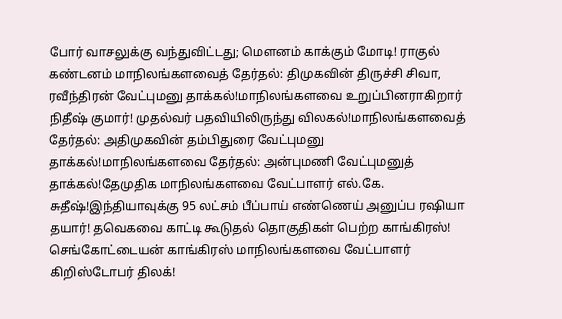போர் வாசலுக்கு வந்துவிட்டது; மெளனம் காக்கும் மோடி! ராகுல் கண்டனம் மாநிலங்களவைத் தேர்தல்: திமுகவின் திருச்சி சிவா, ரவீந்திரன் வேட்புமனு தாக்கல்!மாநிலங்களவை உறுப்பினராகிறார் நிதீஷ் குமார்! முதல்வர் பதவியிலிருந்து விலகல்!மாநிலங்களவைத் தேர்தல்: அதிமுகவின் தம்பிதுரை வேட்புமனு தாக்கல்!மாநிலங்களவை தேர்தல்: அன்புமணி வேட்புமனுத் தாக்கல்!தேமுதிக மாநிலங்களவை வேட்பாளர் எல்.கே. சுதீஷ்!இந்தியாவுக்கு 95 லட்சம் பீப்பாய் எண்ணெய் அனுப்ப ரஷியா தயார்! தவெகவை காட்டி கூடுதல் தொகுதிகள் பெற்ற காங்கிரஸ்! செங்கோட்டையன் காங்கிரஸ் மாநிலங்களவை வேட்பாளர் கிறிஸ்டோபர் திலக்!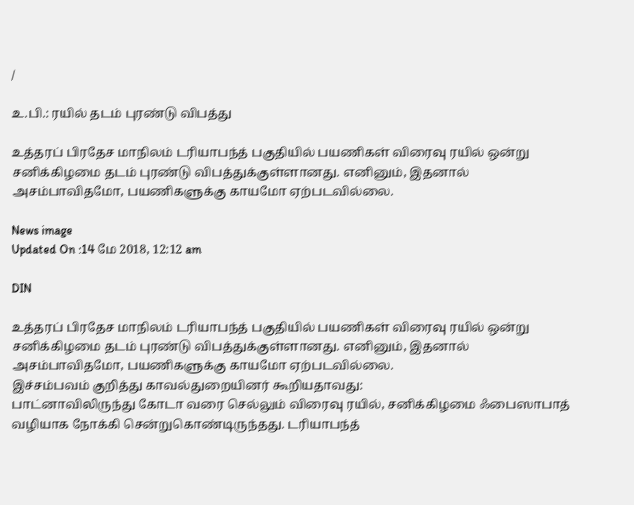/

உ.பி.: ரயில் தடம் புரண்டு விபத்து

உத்தரப் பிரதேச மாநிலம் டரியாபந்த் பகுதியில் பயணிகள் விரைவு ரயில் ஒன்று சனிக்கிழமை தடம் புரண்டு விபத்துக்குள்ளானது. எனினும், இதனால் அசம்பாவிதமோ, பயணிகளுக்கு காயமோ ஏற்படவில்லை.

News image
Updated On :14 மே 2018, 12:12 am

DIN

உத்தரப் பிரதேச மாநிலம் டரியாபந்த் பகுதியில் பயணிகள் விரைவு ரயில் ஒன்று சனிக்கிழமை தடம் புரண்டு விபத்துக்குள்ளானது. எனினும், இதனால் அசம்பாவிதமோ, பயணிகளுக்கு காயமோ ஏற்படவில்லை.
இச்சம்பவம் குறித்து காவல்துறையினர் கூறியதாவது:
பாட்னாவிலிருந்து கோடா வரை செல்லும் விரைவு ரயில், சனிக்கிழமை ஃபைஸாபாத் வழியாக நோக்கி சென்றுகொண்டிருந்தது. டரியாபந்த்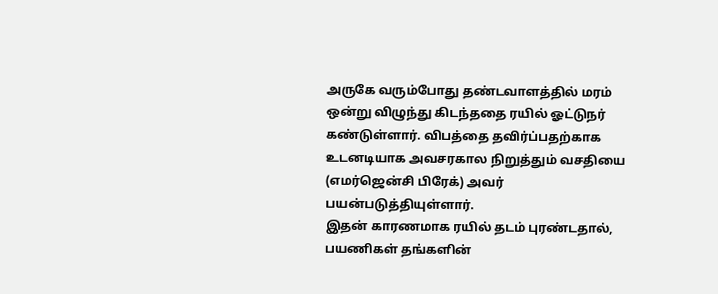அருகே வரும்போது தண்டவாளத்தில் மரம் ஒன்று விழுந்து கிடந்ததை ரயில் ஓட்டுநர் கண்டுள்ளார். விபத்தை தவிர்ப்பதற்காக உடனடியாக அவசரகால நிறுத்தும் வசதியை (எமர்ஜென்சி பிரேக்) அவர் பயன்படுத்தியுள்ளார்.
இதன் காரணமாக ரயில் தடம் புரண்டதால், பயணிகள் தங்களின்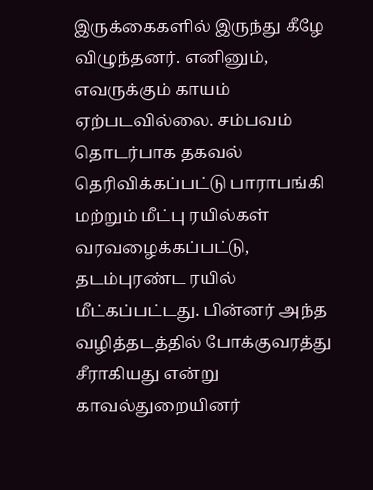இருக்கைகளில் இருந்து கீழே விழுந்தனர். எனினும், எவருக்கும் காயம் ஏற்படவில்லை. சம்பவம் தொடர்பாக தகவல் தெரிவிக்கப்பட்டு பாராபங்கி மற்றும் மீட்பு ரயில்கள் வரவழைக்கப்பட்டு, தடம்புரண்ட ரயில் மீட்கப்பட்டது. பின்னர் அந்த வழித்தடத்தில் போக்குவரத்து சீராகியது என்று காவல்துறையினர்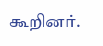கூறினர்.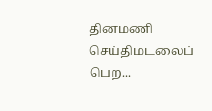தினமணி செய்திமடலைப் பெற...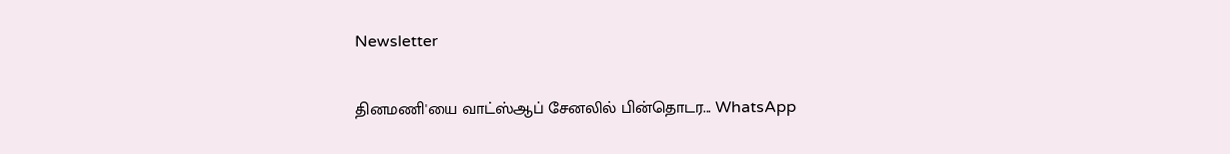Newsletter

தினமணி'யை வாட்ஸ்ஆப் சேனலில் பின்தொடர... WhatsApp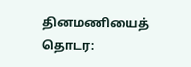தினமணியைத் தொடர: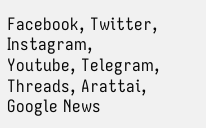Facebook, Twitter, Instagram, Youtube, Telegram, Threads, Arattai, Google News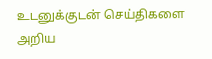உடனுக்குடன் செய்திகளை அறிய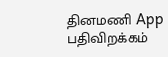தினமணி App பதிவிறக்கம்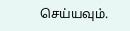செய்யவும்.